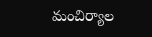మంచిర్యాల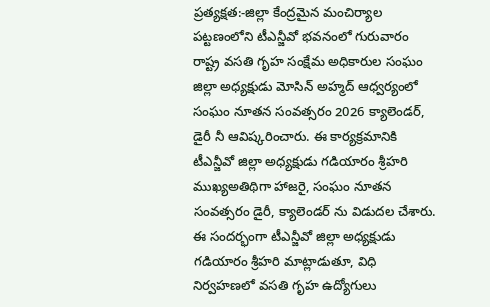ప్రత్యక్షత:-జిల్లా కేంద్రమైన మంచిర్యాల పట్టణంలోని టీఎన్జీవో భవనంలో గురువారం రాష్ట్ర వసతి గృహ సంక్షేమ అధికారుల సంఘం జిల్లా అధ్యక్షుడు మోసిన్ అహ్మద్ ఆధ్వర్యంలో సంఘం నూతన సంవత్సరం 2026 క్యాలెండర్, డైరీ నీ ఆవిష్కరించారు. ఈ కార్యక్రమానికి టీఎన్జీవో జిల్లా అధ్యక్షుడు గడియారం శ్రీహరి ముఖ్యఅతిథిగా హాజరై, సంఘం నూతన సంవత్సరం డైరీ, క్యాలెండర్ ను విడుదల చేశారు. ఈ సందర్భంగా టీఎన్జీవో జిల్లా అధ్యక్షుడు గడియారం శ్రీహరి మాట్లాడుతూ, విధి నిర్వహణలో వసతి గృహ ఉద్యోగులు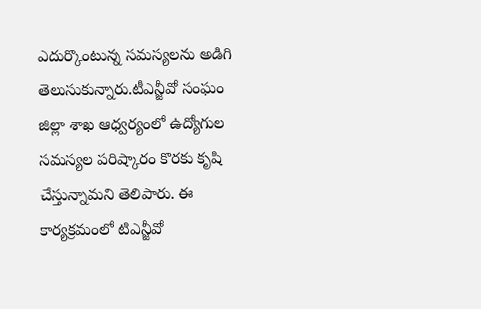ఎదుర్కొంటున్న సమస్యలను అడిగి తెలుసుకున్నారు.టీఎన్జీవో సంఘం జిల్లా శాఖ ఆధ్వర్యంలో ఉద్యోగుల సమస్యల పరిష్కారం కొరకు కృషి చేస్తున్నామని తెలిపారు. ఈ కార్యక్రమంలో టిఎన్జీవో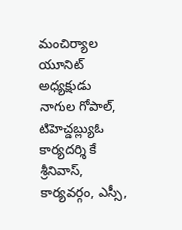మంచిర్యాల యూనిట్ అధ్యక్షుడు నాగుల గోపాల్, టిహెచ్డబ్ల్యుఓ కార్యదర్శి కే శ్రీనివాస్, కార్యవర్గం, ఎస్సీ,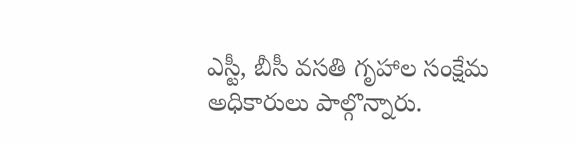ఎస్టీ, బీసీ వసతి గృహాల సంక్షేమ అధికారులు పాల్గొన్నారు.